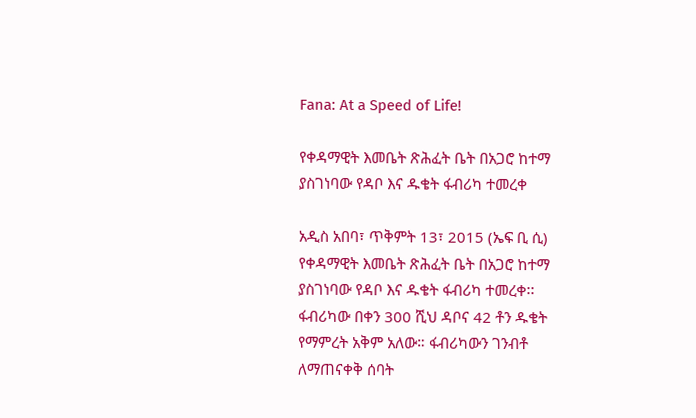Fana: At a Speed of Life!

የቀዳማዊት እመቤት ጽሕፈት ቤት በአጋሮ ከተማ ያስገነባው የዳቦ እና ዱቄት ፋብሪካ ተመረቀ

አዲስ አበባ፣ ጥቅምት 13፣ 2015 (ኤፍ ቢ ሲ) የቀዳማዊት እመቤት ጽሕፈት ቤት በአጋሮ ከተማ ያስገነባው የዳቦ እና ዱቄት ፋብሪካ ተመረቀ፡፡ ፋብሪካው በቀን 300 ሺህ ዳቦና 42 ቶን ዱቄት የማምረት አቅም አለው። ፋብሪካውን ገንብቶ ለማጠናቀቅ ሰባት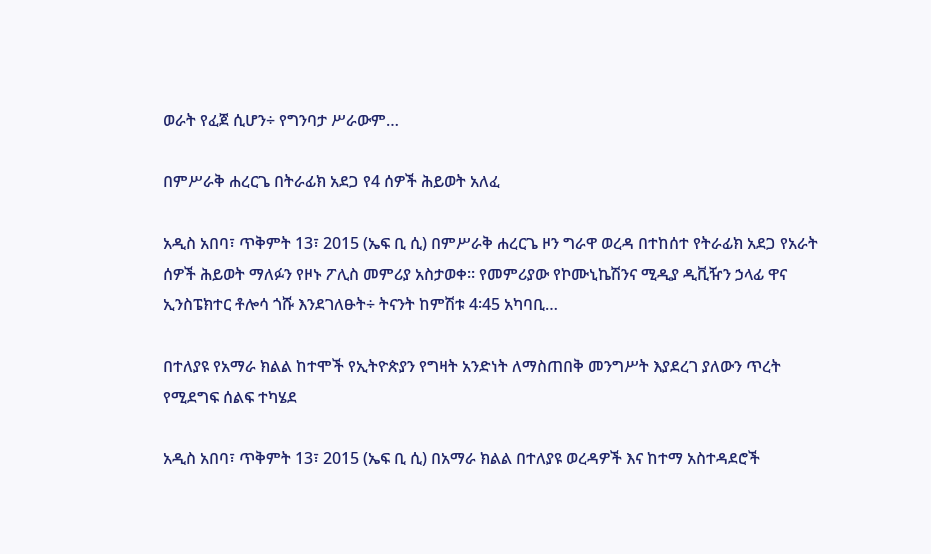ወራት የፈጀ ሲሆን÷ የግንባታ ሥራውም…

በምሥራቅ ሐረርጌ በትራፊክ አደጋ የ4 ሰዎች ሕይወት አለፈ

አዲስ አበባ፣ ጥቅምት 13፣ 2015 (ኤፍ ቢ ሲ) በምሥራቅ ሐረርጌ ዞን ግራዋ ወረዳ በተከሰተ የትራፊክ አደጋ የአራት ሰዎች ሕይወት ማለፉን የዞኑ ፖሊስ መምሪያ አስታወቀ። የመምሪያው የኮሙኒኬሽንና ሚዲያ ዲቪዥን ኃላፊ ዋና ኢንስፔክተር ቶሎሳ ጎሹ እንደገለፁት÷ ትናንት ከምሽቱ 4፡45 አካባቢ…

በተለያዩ የአማራ ክልል ከተሞች የኢትዮጵያን የግዛት አንድነት ለማስጠበቅ መንግሥት እያደረገ ያለውን ጥረት የሚደግፍ ሰልፍ ተካሄደ

አዲስ አበባ፣ ጥቅምት 13፣ 2015 (ኤፍ ቢ ሲ) በአማራ ክልል በተለያዩ ወረዳዎች እና ከተማ አስተዳደሮች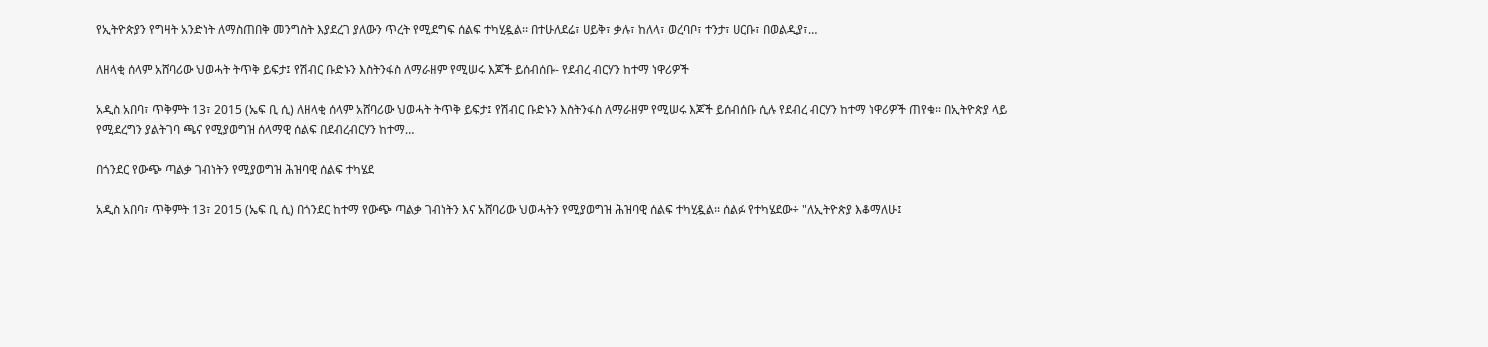የኢትዮጵያን የግዛት አንድነት ለማስጠበቅ መንግስት እያደረገ ያለውን ጥረት የሚደግፍ ሰልፍ ተካሂዷል፡፡ በተሁለደሬ፣ ሀይቅ፣ ቃሉ፣ ከለላ፣ ወረባቦ፣ ተንታ፣ ሀርቡ፣ በወልዲያ፣…

ለዘላቂ ሰላም አሸባሪው ህወሓት ትጥቅ ይፍታ፤ የሽብር ቡድኑን እስትንፋስ ለማራዘም የሚሠሩ እጆች ይሰብሰቡ- የደብረ ብርሃን ከተማ ነዋሪዎች

አዲስ አበባ፣ ጥቅምት 13፣ 2015 (ኤፍ ቢ ሲ) ለዘላቂ ሰላም አሸባሪው ህወሓት ትጥቅ ይፍታ፤ የሽብር ቡድኑን እስትንፋስ ለማራዘም የሚሠሩ እጆች ይሰብሰቡ ሲሉ የደብረ ብርሃን ከተማ ነዋሪዎች ጠየቁ፡፡ በኢትዮጵያ ላይ የሚደረግን ያልትገባ ጫና የሚያወግዝ ሰላማዊ ሰልፍ በደብረብርሃን ከተማ…

በጎንደር የውጭ ጣልቃ ገብነትን የሚያወግዝ ሕዝባዊ ሰልፍ ተካሄደ

አዲስ አበባ፣ ጥቅምት 13፣ 2015 (ኤፍ ቢ ሲ) በጎንደር ከተማ የውጭ ጣልቃ ገብነትን እና አሸባሪው ህወሓትን የሚያወግዝ ሕዝባዊ ሰልፍ ተካሂዷል፡፡ ሰልፉ የተካሄደው÷ "ለኢትዮጵያ እቆማለሁ፤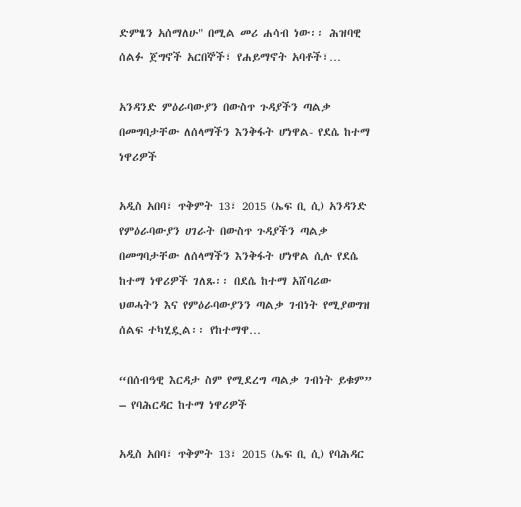ድምፄን አሰማለሁ" በሚል መሪ ሐሳብ ነው፡፡ ሕዝባዊ ሰልፉ ጀግኖች አርበኞች፣ የሐይማኖት አባቶች፣…

አንዳንድ ምዕራባውያን በውስጥ ጉዳያችን ጣልቃ በመግባታቸው ለሰላማችን እንቅፋት ሆነዋል- የደሴ ከተማ ነዋሪዎች

አዲስ አበባ፣ ጥቅምት 13፣ 2015 (ኤፍ ቢ ሲ) አንዳንድ የምዕራባውያን ሀገራት በውስጥ ጉዳያችን ጣልቃ በመግባታቸው ለሰላማችን እንቅፋት ሆነዋል ሲሉ የደሴ ከተማ ነዋሪዎች ገለጹ፡፡ በደሴ ከተማ አሸባሪው ህወሓትን እና የምዕራባውያንን ጣልቃ ገብነት የሚያወግዝ ሰልፍ ተካሂዷል፡፡ የከተማዋ…

“በሰብዓዊ እርዳታ ስም የሚደረግ ጣልቃ ገብነት ይቁም” – የባሕርዳር ከተማ ነዋሪዎች

አዲስ አበባ፣ ጥቅምት 13፣ 2015 (ኤፍ ቢ ሲ) የባሕዳር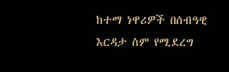ከተማ ነዋሪዎች በሰብዓዊ እርዳታ ስም የሚደረግ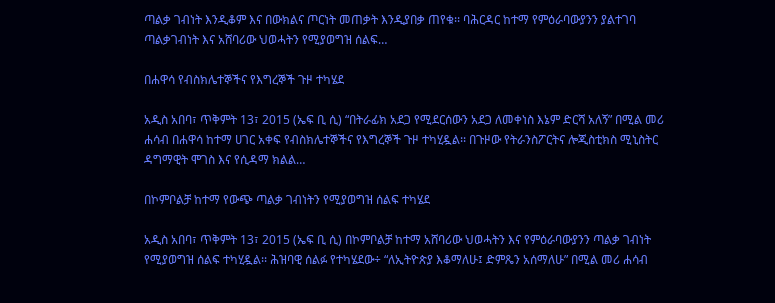ጣልቃ ገብነት እንዲቆም እና በውክልና ጦርነት መጠቃት እንዲያበቃ ጠየቁ፡፡ ባሕርዳር ከተማ የምዕራባውያንን ያልተገባ ጣልቃገብነት እና አሸባሪው ህወሓትን የሚያወግዝ ሰልፍ…

በሐዋሳ የብስክሌተኞችና የእግረኞች ጉዞ ተካሄደ

አዲስ አበባ፣ ጥቅምት 13፣ 2015 (ኤፍ ቢ ሲ) “በትራፊክ አደጋ የሚደርሰውን አደጋ ለመቀነስ እኔም ድርሻ አለኝ” በሚል መሪ ሐሳብ በሐዋሳ ከተማ ሀገር አቀፍ የብስክሌተኞችና የእግረኞች ጉዞ ተካሂዷል፡፡ በጉዞው የትራንስፖርትና ሎጂስቲክስ ሚኒስትር ዳግማዊት ሞገስ እና የሲዳማ ክልል…

በኮምቦልቻ ከተማ የውጭ ጣልቃ ገብነትን የሚያወግዝ ሰልፍ ተካሄደ

አዲስ አበባ፣ ጥቅምት 13፣ 2015 (ኤፍ ቢ ሲ) በኮምቦልቻ ከተማ አሸባሪው ህወሓትን እና የምዕራባውያንን ጣልቃ ገብነት የሚያወግዝ ሰልፍ ተካሂዷል፡፡ ሕዝባዊ ሰልፉ የተካሄደው÷ “ለኢትዮጵያ እቆማለሁ፤ ድምጼን አሰማለሁ” በሚል መሪ ሐሳብ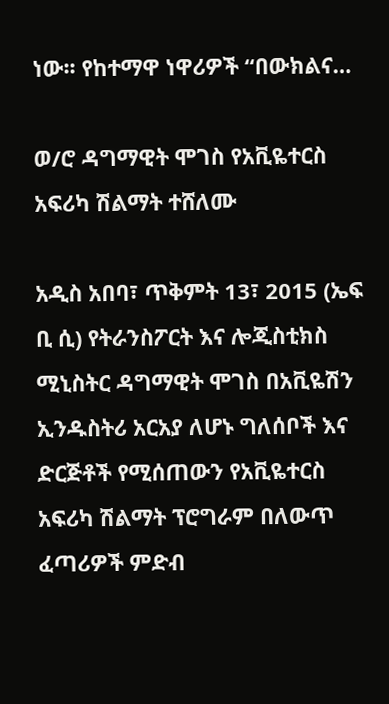ነው፡፡ የከተማዋ ነዋሪዎች “በውክልና…

ወ/ሮ ዳግማዊት ሞገስ የአቪዬተርስ አፍሪካ ሽልማት ተሸለሙ

አዲስ አበባ፣ ጥቅምት 13፣ 2015 (ኤፍ ቢ ሲ) የትራንስፖርት እና ሎጂስቲክስ ሚኒስትር ዳግማዊት ሞገስ በአቪዬሽን ኢንዱስትሪ አርአያ ለሆኑ ግለሰቦች እና ድርጅቶች የሚሰጠውን የአቪዬተርስ አፍሪካ ሽልማት ፕሮግራም በለውጥ ፈጣሪዎች ምድብ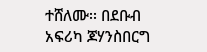ተሸለሙ፡፡ በደቡብ አፍሪካ ጆሃንስበርግ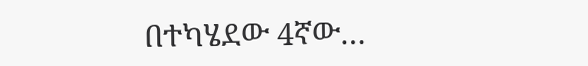በተካሄደው 4ኛው…